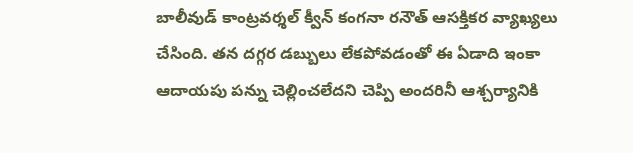బాలీవుడ్ కాంట్రవర్శల్ క్వీన్ కంగనా రనౌత్ ఆసక్తికర వ్యాఖ్యలు చేసింది. తన దగ్గర డబ్బులు లేకపోవడంతో ఈ ఏడాది ఇంకా ఆదాయపు పన్ను చెల్లించలేదని చెప్పి అందరినీ ఆశ్చర్యానికి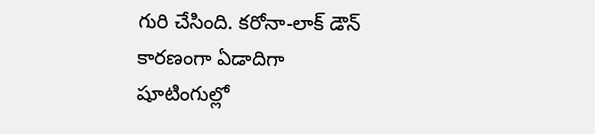గురి చేసింది. కరోనా-లాక్ డౌన్ కారణంగా ఏడాదిగా షూటింగుల్లో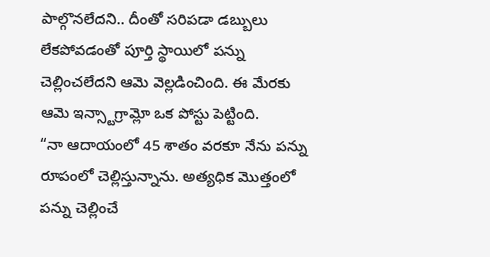పాల్గొనలేదని.. దీంతో సరిపడా డబ్బులు లేకపోవడంతో పూర్తి స్థాయిలో పన్ను చెల్లించలేదని ఆమె వెల్లడించింది. ఈ మేరకు ఆమె ఇన్స్టాగ్రామ్లో ఒక పోస్టు పెట్టింది.
“నా ఆదాయంలో 45 శాతం వరకూ నేను పన్ను రూపంలో చెల్లిస్తున్నాను. అత్యధిక మొత్తంలో పన్ను చెల్లించే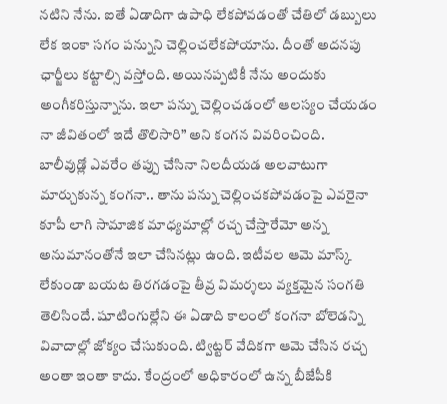నటిని నేను. ఐతే ఏడాదిగా ఉపాధి లేకపోవడంతో చేతిలో డబ్బులు లేక ఇంకా సగం పన్నుని చెల్లించలేకపోయాను. దీంతో అదనపు ఛార్జీలు కట్టాల్సి వస్తోంది. అయినప్పటికీ నేను అందుకు అంగీకరిస్తున్నాను. ఇలా పన్ను చెల్లించడంలో ఆలస్యం చేయడం నా జీవితంలో ఇదే తొలిసారి” అని కంగన వివరించింది.
బాలీవుడ్లో ఎవరేం తప్పు చేసినా నిలదీయడ అలవాటుగా మార్చుకున్న కంగనా.. తాను పన్ను చెల్లించకపోవడంపై ఎవరైనా కూపీ లాగి సామాజిక మాధ్యమాల్లో రచ్చ చేస్తారేమో అన్న అనుమానంతోనే ఇలా చేసినట్లు ఉంది. ఇటీవల ఆమె మాస్క్ లేకుండా బయట తిరగడంపై తీవ్ర విమర్శలు వ్యక్తమైన సంగతి తెలిసిందే. షూటింగుల్లేని ఈ ఏడాది కాలంలో కంగనా బోలెడన్ని వివాదాల్లో జోక్యం చేసుకుంది. ట్విట్టర్ వేదికగా ఆమె చేసిన రచ్చ అంతా ఇంతా కాదు. కేంద్రంలో అధికారంలో ఉన్న బీజేపీకి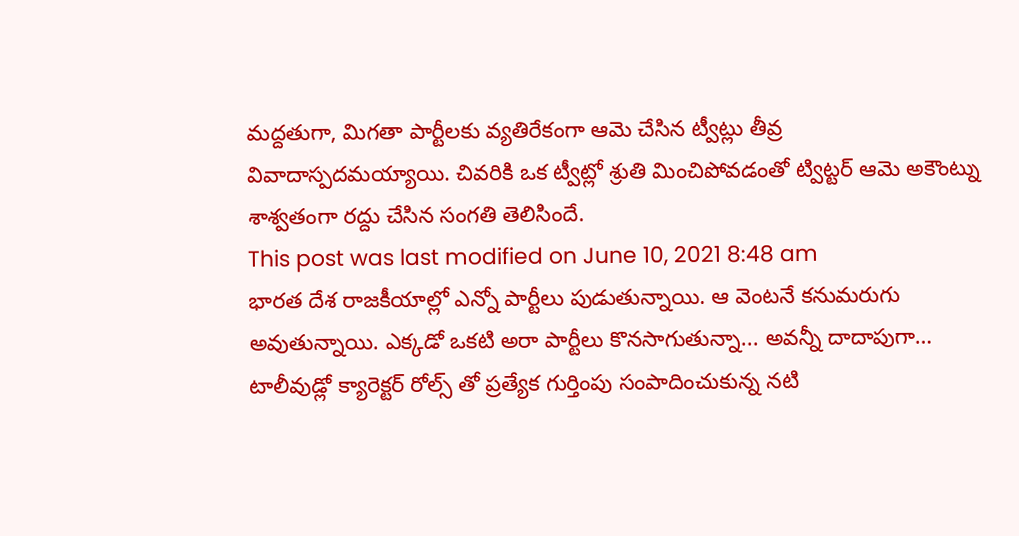మద్దతుగా, మిగతా పార్టీలకు వ్యతిరేకంగా ఆమె చేసిన ట్వీట్లు తీవ్ర వివాదాస్పదమయ్యాయి. చివరికి ఒక ట్వీట్లో శ్రుతి మించిపోవడంతో ట్విట్టర్ ఆమె అకౌంట్ను శాశ్వతంగా రద్దు చేసిన సంగతి తెలిసిందే.
This post was last modified on June 10, 2021 8:48 am
భారత దేశ రాజకీయాల్లో ఎన్నో పార్టీలు పుడుతున్నాయి. ఆ వెంటనే కనుమరుగు అవుతున్నాయి. ఎక్కడో ఒకటి అరా పార్టీలు కొనసాగుతున్నా... అవన్నీ దాదాపుగా…
టాలీవుడ్లో క్యారెక్టర్ రోల్స్ తో ప్రత్యేక గుర్తింపు సంపాదించుకున్న నటి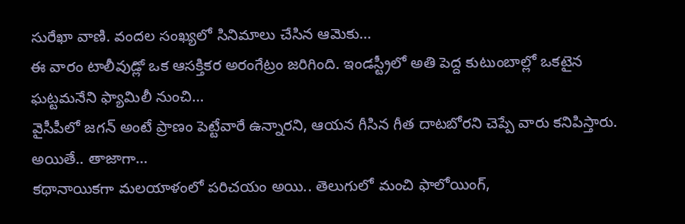సురేఖా వాణి. వందల సంఖ్యలో సినిమాలు చేసిన ఆమెకు…
ఈ వారం టాలీవుడ్లో ఒక ఆసక్తికర అరంగేట్రం జరిగింది. ఇండస్ట్రీలో అతి పెద్ద కుటుంబాల్లో ఒకటైన ఘట్టమనేని ఫ్యామిలీ నుంచి…
వైసీపీలో జగన్ అంటే ప్రాణం పెట్టేవారే ఉన్నారని, ఆయన గీసిన గీత దాటబోరని చెప్పే వారు కనిపిస్తారు. అయితే.. తాజాగా…
కథానాయికగా మలయాళంలో పరిచయం అయి.. తెలుగులో మంచి ఫాలోయింగ్,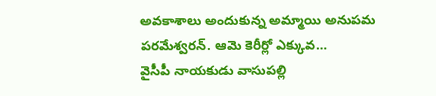అవకాశాలు అందుకున్న అమ్మాయి అనుపమ పరమేశ్వరన్. ఆమె కెరీర్లో ఎక్కువ…
వైసీపీ నాయకుడు వాసుపల్లి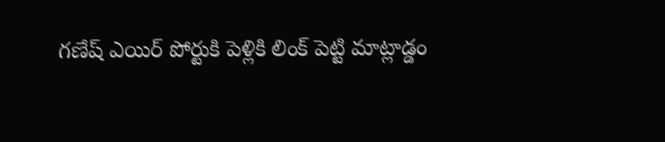గణేష్ ఎయిర్ పోర్టుకి పెళ్లికి లింక్ పెట్టి మాట్లాడ్డం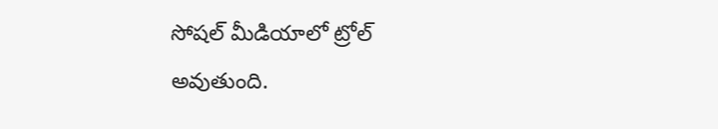సోషల్ మీడియాలో ట్రోల్ అవుతుంది.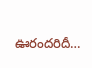ఊరందరిదీ…